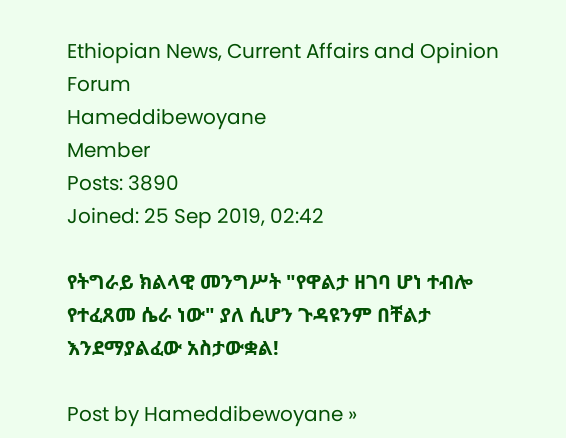Ethiopian News, Current Affairs and Opinion Forum
Hameddibewoyane
Member
Posts: 3890
Joined: 25 Sep 2019, 02:42

የትግራይ ክልላዊ መንግሥት "የዋልታ ዘገባ ሆነ ተብሎ የተፈጸመ ሴራ ነው" ያለ ሲሆን ጉዳዩንም በቸልታ እንደማያልፈው አስታውቋል!

Post by Hameddibewoyane »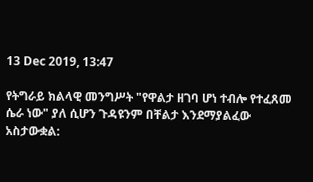13 Dec 2019, 13:47

የትግራይ ክልላዊ መንግሥት "የዋልታ ዘገባ ሆነ ተብሎ የተፈጸመ ሴራ ነው" ያለ ሲሆን ጉዳዩንም በቸልታ እንደማያልፈው አስታውቋል: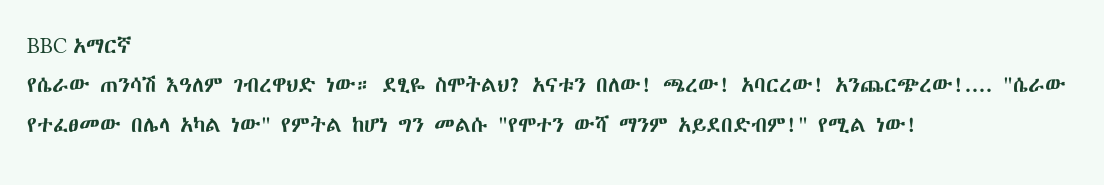BBC አማርኛ
የሴራው ጠንሳሽ እዓለም ገብረዋህድ ነው። ደፂዬ ስሞትልህ? አናቱን በለው! ጫረው! አባርረው! አንጨርጭረው!.... "ሴራው የተፈፀመው በሌላ አካል ነው" የምትል ከሆነ ግን መልሱ "የሞተን ውሻ ማንም አይደበድብም!" የሚል ነው!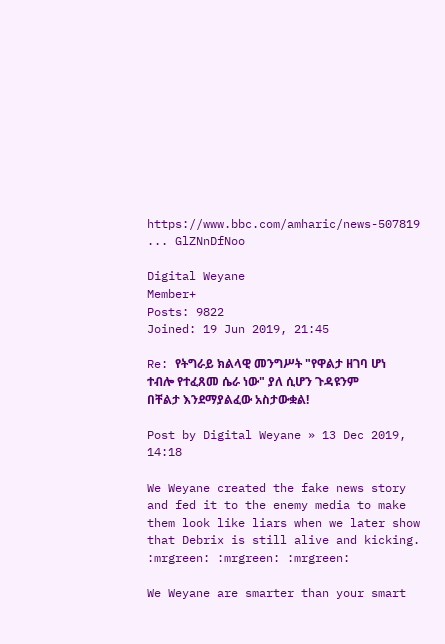https://www.bbc.com/amharic/news-507819 ... GlZNnDfNoo

Digital Weyane
Member+
Posts: 9822
Joined: 19 Jun 2019, 21:45

Re: የትግራይ ክልላዊ መንግሥት "የዋልታ ዘገባ ሆነ ተብሎ የተፈጸመ ሴራ ነው" ያለ ሲሆን ጉዳዩንም በቸልታ እንደማያልፈው አስታውቋል!

Post by Digital Weyane » 13 Dec 2019, 14:18

We Weyane created the fake news story and fed it to the enemy media to make them look like liars when we later show that Debrix is still alive and kicking. :mrgreen: :mrgreen: :mrgreen:

We Weyane are smarter than your smart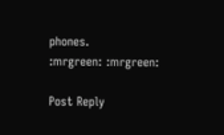phones.
:mrgreen: :mrgreen:

Post Reply